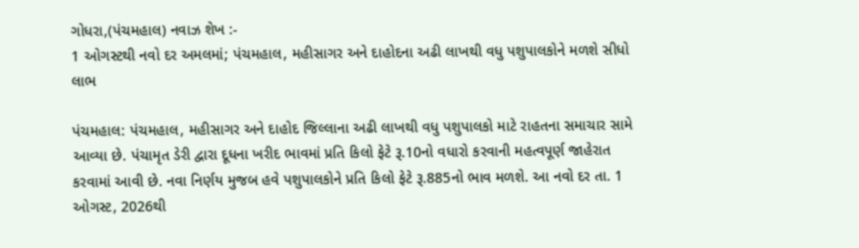ગોધરા,(પંચમહાલ) નવાઝ શેખ :-
1 ઓગસ્ટથી નવો દર અમલમાં; પંચમહાલ, મહીસાગર અને દાહોદના અઢી લાખથી વધુ પશુપાલકોને મળશે સીધો લાભ

પંચમહાલ: પંચમહાલ, મહીસાગર અને દાહોદ જિલ્લાના અઢી લાખથી વધુ પશુપાલકો માટે રાહતના સમાચાર સામે આવ્યા છે. પંચામૃત ડેરી દ્વારા દૂધના ખરીદ ભાવમાં પ્રતિ કિલો ફેટે રૂ.10નો વધારો કરવાની મહત્વપૂર્ણ જાહેરાત કરવામાં આવી છે. નવા નિર્ણય મુજબ હવે પશુપાલકોને પ્રતિ કિલો ફેટે રૂ.885નો ભાવ મળશે. આ નવો દર તા. 1 ઓગસ્ટ, 2026થી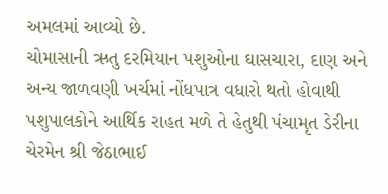અમલમાં આવ્યો છે.
ચોમાસાની ઋતુ દરમિયાન પશુઓના ઘાસચારા, દાણ અને અન્ય જાળવણી ખર્ચમાં નોંધપાત્ર વધારો થતો હોવાથી પશુપાલકોને આર્થિક રાહત મળે તે હેતુથી પંચામૃત ડેરીના ચેરમેન શ્રી જેઠાભાઈ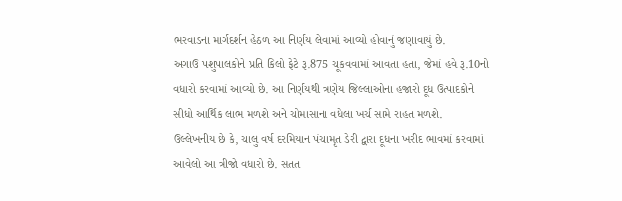ભરવાડના માર્ગદર્શન હેઠળ આ નિર્ણય લેવામાં આવ્યો હોવાનું જણાવાયું છે.
અગાઉ પશુપાલકોને પ્રતિ કિલો ફેટે રૂ.875 ચૂકવવામાં આવતા હતા, જેમાં હવે રૂ.10નો વધારો કરવામાં આવ્યો છે. આ નિર્ણયથી ત્રણેય જિલ્લાઓના હજારો દૂધ ઉત્પાદકોને સીધો આર્થિક લાભ મળશે અને ચોમાસાના વધેલા ખર્ચ સામે રાહત મળશે.
ઉલ્લેખનીય છે કે, ચાલુ વર્ષ દરમિયાન પંચામૃત ડેરી દ્વારા દૂધના ખરીદ ભાવમાં કરવામાં આવેલો આ ત્રીજો વધારો છે. સતત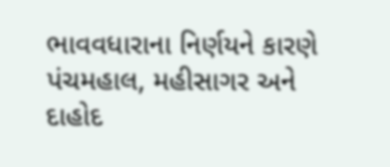ભાવવધારાના નિર્ણયને કારણે પંચમહાલ, મહીસાગર અને દાહોદ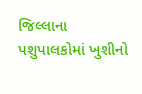જિલ્લાના પશુપાલકોમાં ખુશીનો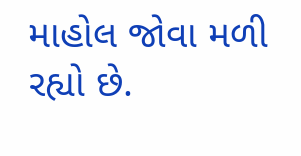માહોલ જોવા મળી રહ્યો છે.